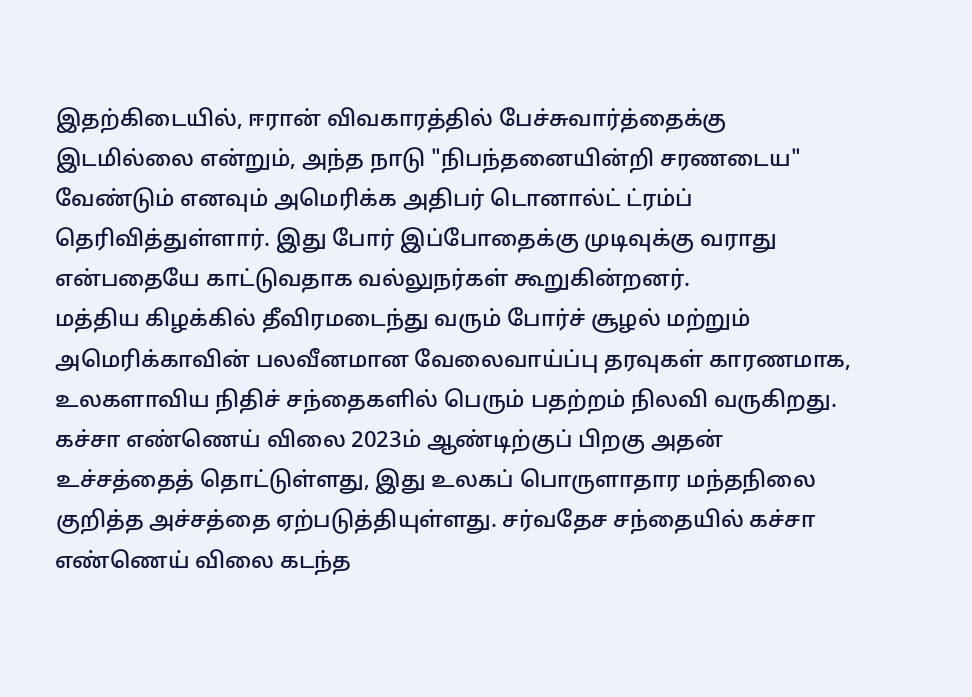இதற்கிடையில், ஈரான் விவகாரத்தில் பேச்சுவார்த்தைக்கு இடமில்லை என்றும், அந்த நாடு "நிபந்தனையின்றி சரணடைய" வேண்டும் எனவும் அமெரிக்க அதிபர் டொனால்ட் ட்ரம்ப் தெரிவித்துள்ளார். இது போர் இப்போதைக்கு முடிவுக்கு வராது என்பதையே காட்டுவதாக வல்லுநர்கள் கூறுகின்றனர்.
மத்திய கிழக்கில் தீவிரமடைந்து வரும் போர்ச் சூழல் மற்றும் அமெரிக்காவின் பலவீனமான வேலைவாய்ப்பு தரவுகள் காரணமாக, உலகளாவிய நிதிச் சந்தைகளில் பெரும் பதற்றம் நிலவி வருகிறது. கச்சா எண்ணெய் விலை 2023ம் ஆண்டிற்குப் பிறகு அதன் உச்சத்தைத் தொட்டுள்ளது, இது உலகப் பொருளாதார மந்தநிலை குறித்த அச்சத்தை ஏற்படுத்தியுள்ளது. சர்வதேச சந்தையில் கச்சா எண்ணெய் விலை கடந்த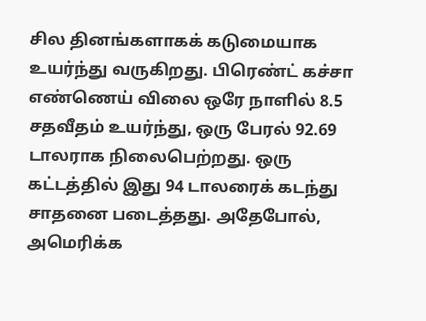சில தினங்களாகக் கடுமையாக உயர்ந்து வருகிறது. பிரெண்ட் கச்சா எண்ணெய் விலை ஒரே நாளில் 8.5 சதவீதம் உயர்ந்து, ஒரு பேரல் 92.69 டாலராக நிலைபெற்றது. ஒரு கட்டத்தில் இது 94 டாலரைக் கடந்து சாதனை படைத்தது. அதேபோல், அமெரிக்க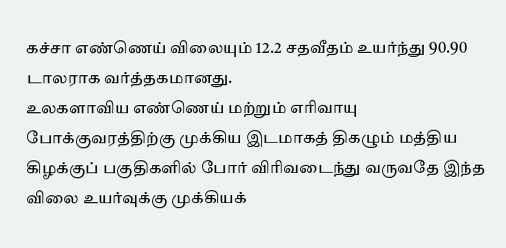கச்சா எண்ணெய் விலையும் 12.2 சதவீதம் உயர்ந்து 90.90 டாலராக வர்த்தகமானது.
உலகளாவிய எண்ணெய் மற்றும் எரிவாயு போக்குவரத்திற்கு முக்கிய இடமாகத் திகழும் மத்திய கிழக்குப் பகுதிகளில் போர் விரிவடைந்து வருவதே இந்த விலை உயர்வுக்கு முக்கியக்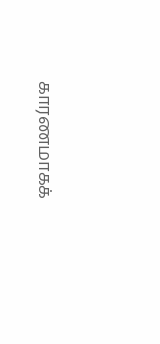காரணமாகக்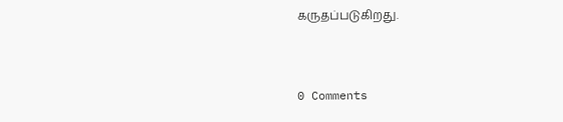கருதப்படுகிறது.


0 Comments